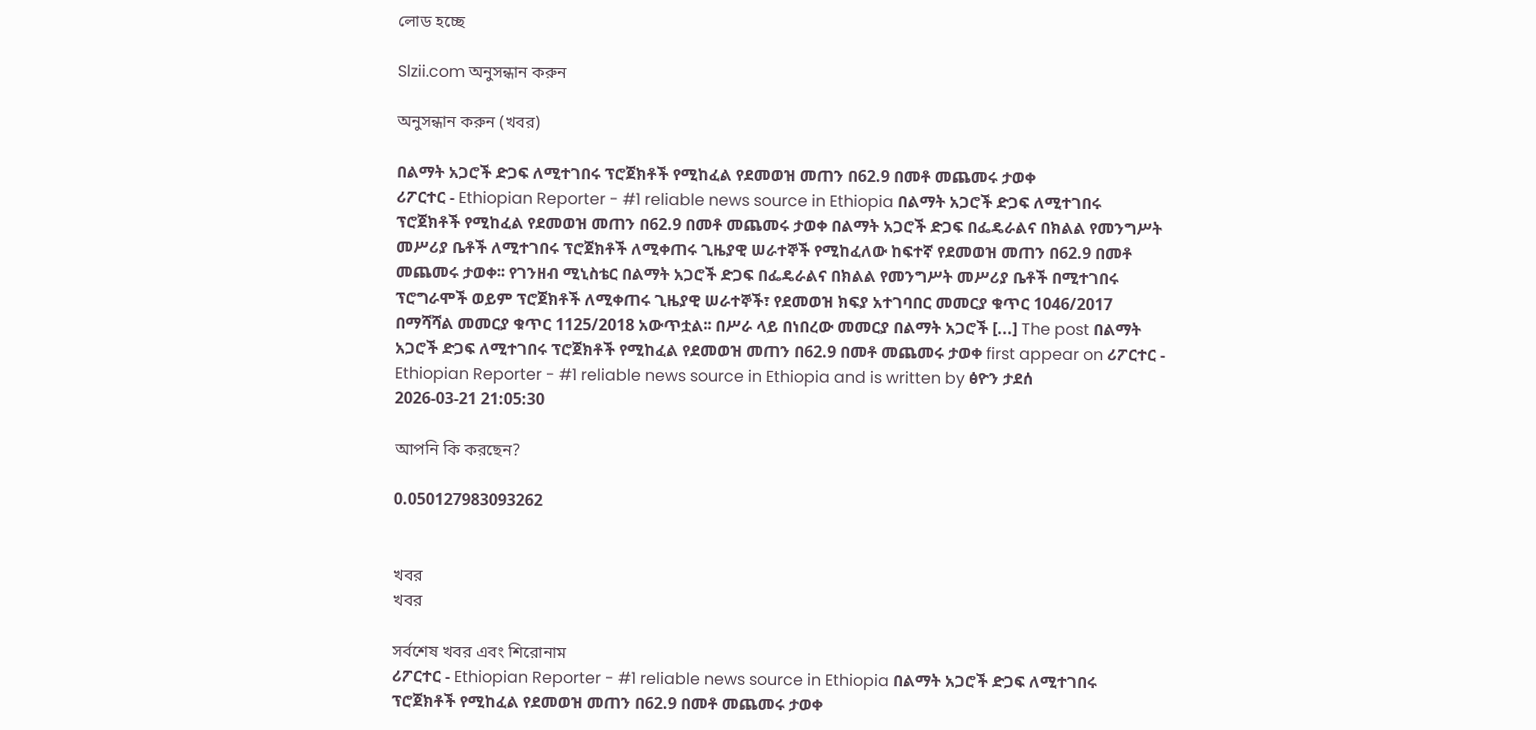লোড হচ্ছে

Slzii.com অনুসন্ধান করুন

অনুসন্ধান করুন (খবর)

በልማት አጋሮች ድጋፍ ለሚተገበሩ ፕሮጀክቶች የሚከፈል የደመወዝ መጠን በ62.9 በመቶ መጨመሩ ታወቀ
ሪፖርተር - Ethiopian Reporter - #1 reliable news source in Ethiopia በልማት አጋሮች ድጋፍ ለሚተገበሩ ፕሮጀክቶች የሚከፈል የደመወዝ መጠን በ62.9 በመቶ መጨመሩ ታወቀ በልማት አጋሮች ድጋፍ በፌዴራልና በክልል የመንግሥት መሥሪያ ቤቶች ለሚተገበሩ ፕሮጀክቶች ለሚቀጠሩ ጊዜያዊ ሠራተኞች የሚከፈለው ከፍተኛ የደመወዝ መጠን በ62.9 በመቶ መጨመሩ ታወቀ፡፡ የገንዘብ ሚኒስቴር በልማት አጋሮች ድጋፍ በፌዴራልና በክልል የመንግሥት መሥሪያ ቤቶች በሚተገበሩ ፕሮግራሞች ወይም ፕሮጀክቶች ለሚቀጠሩ ጊዜያዊ ሠራተኞች፣ የደመወዝ ክፍያ አተገባበር መመርያ ቁጥር 1046/2017 በማሻሻል መመርያ ቁጥር 1125/2018 አውጥቷል፡፡ በሥራ ላይ በነበረው መመርያ በልማት አጋሮች [...] The post በልማት አጋሮች ድጋፍ ለሚተገበሩ ፕሮጀክቶች የሚከፈል የደመወዝ መጠን በ62.9 በመቶ መጨመሩ ታወቀ first appear on ሪፖርተር - Ethiopian Reporter - #1 reliable news source in Ethiopia and is written by ፅዮን ታደሰ
2026-03-21 21:05:30

আপনি কি করছেন?

0.050127983093262


খবর
খবর

সর্বশেষ খবর এবং শিরোনাম
ሪፖርተር - Ethiopian Reporter - #1 reliable news source in Ethiopia በልማት አጋሮች ድጋፍ ለሚተገበሩ ፕሮጀክቶች የሚከፈል የደመወዝ መጠን በ62.9 በመቶ መጨመሩ ታወቀ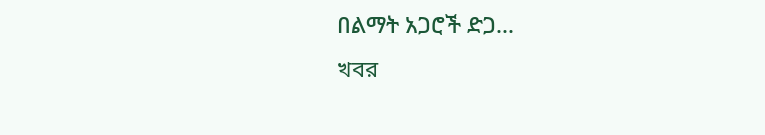በልማት አጋሮች ድጋ...
খবর